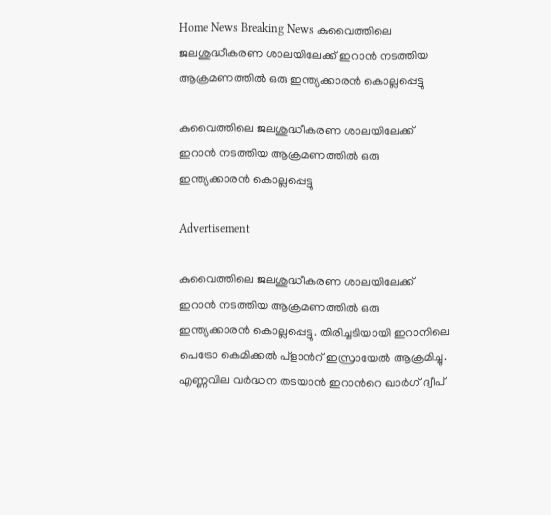Home News Breaking News കുവൈത്തിലെ ജലശുദ്ധീകരണ ശാലയിലേക്ക് ഇറാൻ നടത്തിയ ആക്രമണത്തിൽ ഒരു ഇന്ത്യക്കാരൻ കൊല്ലപ്പെട്ടു

കുവൈത്തിലെ ജലശുദ്ധീകരണ ശാലയിലേക്ക് ഇറാൻ നടത്തിയ ആക്രമണത്തിൽ ഒരു ഇന്ത്യക്കാരൻ കൊല്ലപ്പെട്ടു

Advertisement

കുവൈത്തിലെ ജലശുദ്ധീകരണ ശാലയിലേക്ക് ഇറാൻ നടത്തിയ ആക്രമണത്തിൽ ഒരു ഇന്ത്യക്കാരൻ കൊല്ലപ്പെട്ടു. തിരിച്ചടിയായി ഇറാനിലെ പെട്രോ കെമിക്കൽ പ്ളാന്‍റ് ഇസ്രായേൽ ആക്രമിച്ചു. എണ്ണവില വർദ്ധന തടയാൻ ഇറാന്‍റെ ഖാർഗ് ദ്വീപ്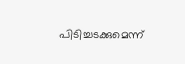പിടിച്ചടക്കുമെന്ന്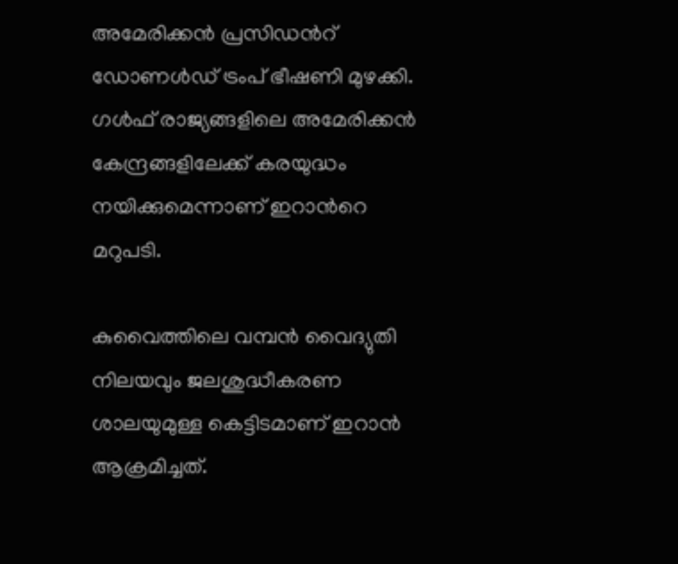അമേരിക്കൻ പ്രസിഡന്‍റ് ഡോണൾഡ് ട്രംപ് ഭീഷണി മുഴക്കി. ഗൾഫ് രാജ്യങ്ങളിലെ അമേരിക്കൻ കേന്ദ്രങ്ങളിലേക്ക് കരയുദ്ധം നയിക്കുമെന്നാണ് ഇറാന്‍റെ മറുപടി.

കുവൈത്തിലെ വമ്പൻ വൈദ്യുതി നിലയവും ജലശുദ്ധീകരണ ശാലയുമുള്ള കെട്ടിടമാണ് ഇറാൻ ആക്രമിച്ചത്.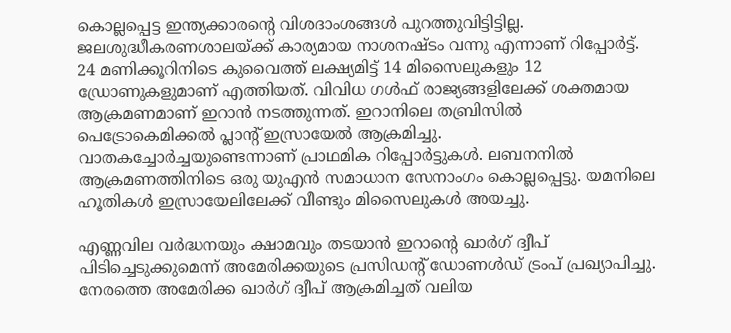കൊല്ലപ്പെട്ട ഇന്ത്യക്കാരന്‍റെ വിശദാംശങ്ങൾ പുറത്തുവിട്ടിട്ടില്ല. ജലശുദ്ധീകരണശാലയ്ക്ക് കാര്യമായ നാശനഷ്ടം വന്നു എന്നാണ് റിപ്പോർട്ട്. 24 മണിക്കൂറിനിടെ കുവൈത്ത് ലക്ഷ്യമിട്ട് 14 മിസൈലുകളും 12 ഡ്രോണുകളുമാണ് എത്തിയത്. വിവിധ ഗൾഫ് രാജ്യങ്ങളിലേക്ക് ശക്തമായ ആക്രമണമാണ് ഇറാൻ നടത്തുന്നത്. ഇറാനിലെ തബ്രിസിൽ പെട്രോകെമിക്കൽ പ്ലാന്‍റ് ഇസ്രായേൽ ആക്രമിച്ചു. വാതകച്ചോർച്ചയുണ്ടെന്നാണ് പ്രാഥമിക റിപ്പോർട്ടുകൾ. ലബനനിൽ ആക്രമണത്തിനിടെ ഒരു യുഎൻ സമാധാന സേനാംഗം കൊല്ലപ്പെട്ടു. യമനിലെ ഹൂതികൾ ഇസ്രായേലിലേക്ക് വീണ്ടും മിസൈലുകൾ അയച്ചു.

എണ്ണവില വർദ്ധനയും ക്ഷാമവും തടയാൻ ഇറാന്‍റെ ഖാർഗ് ദ്വീപ് പിടിച്ചെടുക്കുമെന്ന് അമേരിക്കയുടെ പ്രസിഡന്‍റ് ഡോണൾഡ് ട്രംപ് പ്രഖ്യാപിച്ചു. നേരത്തെ അമേരിക്ക ഖാർഗ് ദ്വീപ് ആക്രമിച്ചത് വലിയ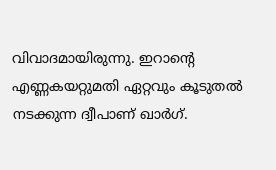വിവാദമായിരുന്നു. ഇറാന്‍റെ എണ്ണകയറ്റുമതി ഏറ്റവും കൂടുതൽ നടക്കുന്ന ദ്വീപാണ് ഖാർഗ്.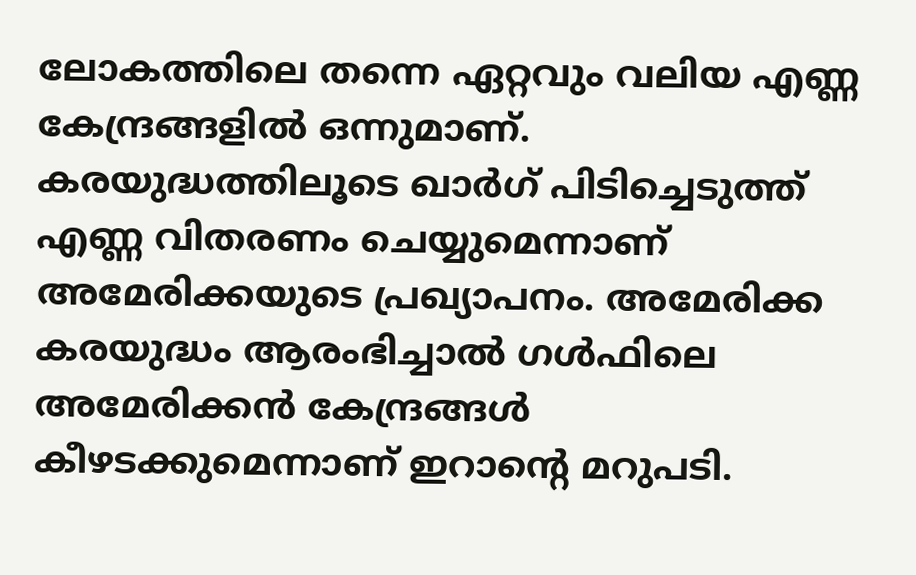ലോകത്തിലെ തന്നെ ഏറ്റവും വലിയ എണ്ണ കേന്ദ്രങ്ങളിൽ ഒന്നുമാണ്. കരയുദ്ധത്തിലൂടെ ഖാർഗ് പിടിച്ചെടുത്ത് എണ്ണ വിതരണം ചെയ്യുമെന്നാണ് അമേരിക്കയുടെ പ്രഖ്യാപനം. അമേരിക്ക കരയുദ്ധം ആരംഭിച്ചാൽ ഗൾഫിലെ അമേരിക്കൻ കേന്ദ്രങ്ങൾ കീഴടക്കുമെന്നാണ് ഇറാന്‍റെ മറുപടി.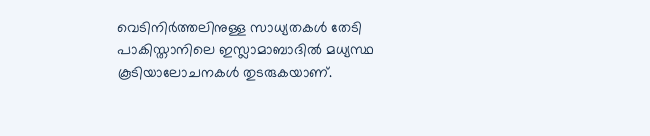വെടിനിർത്തലിനുള്ള സാധ്യതകൾ തേടി പാകിസ്താനിലെ ഇസ്ലാമാബാദിൽ മധ്യസ്ഥ കൂടിയാലോചനകൾ തുടരുകയാണ്.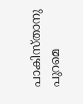പാകിസ്താനു പുറമെ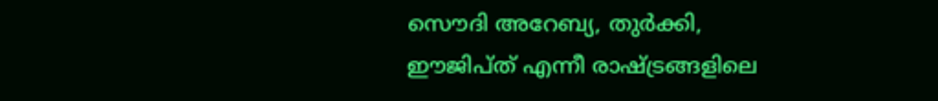സൌദി അറേബ്യ, തുർക്കി, ഈജിപ്ത് എന്നീ രാഷ്ട്രങ്ങളിലെ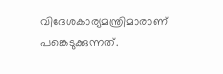വിദേശകാര്യമന്ത്രിമാരാണ് പങ്കെടുക്കുന്നത്.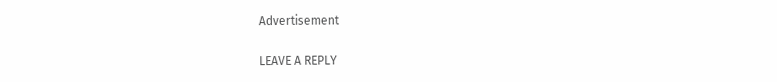Advertisement

LEAVE A REPLY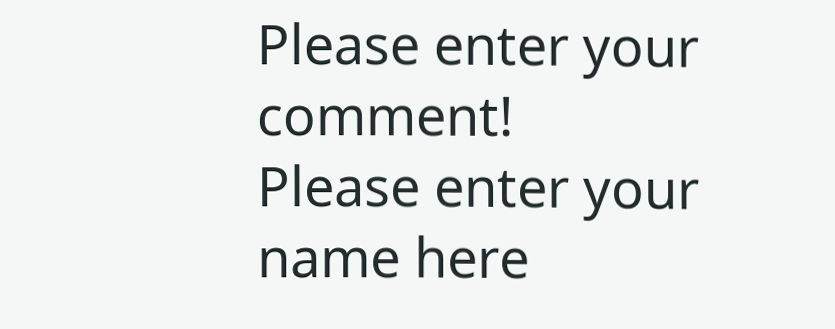Please enter your comment!
Please enter your name here